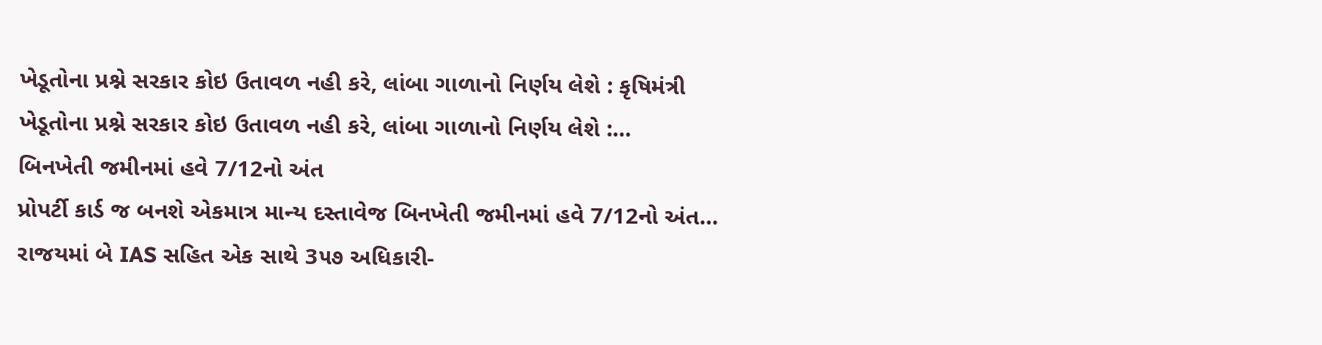ખેડૂતોના પ્રશ્ને સરકાર કોઇ ઉતાવળ નહી કરે, લાંબા ગાળાનો નિર્ણય લેશે : કૃષિમંત્રી
ખેડૂતોના પ્રશ્ને સરકાર કોઇ ઉતાવળ નહી કરે, લાંબા ગાળાનો નિર્ણય લેશે :…
બિનખેતી જમીનમાં હવે 7/12નો અંત
પ્રોપર્ટી કાર્ડ જ બનશે એકમાત્ર માન્ય દસ્તાવેજ બિનખેતી જમીનમાં હવે 7/12નો અંત…
રાજયમાં બે IAS સહિત એક સાથે 3૫૭ અધિકારી-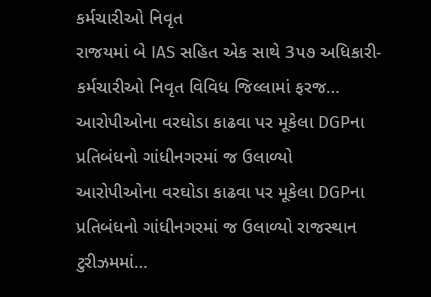કર્મચારીઓ નિવૃત
રાજયમાં બે IAS સહિત એક સાથે 3૫૭ અધિકારી-કર્મચારીઓ નિવૃત વિવિધ જિલ્લામાં ફરજ…
આરોપીઓના વરઘોડા કાઢવા પર મૂકેલા DGPના પ્રતિબંધનો ગાંધીનગરમાં જ ઉલાળ્યો
આરોપીઓના વરઘોડા કાઢવા પર મૂકેલા DGPના પ્રતિબંધનો ગાંધીનગરમાં જ ઉલાળ્યો રાજસ્થાન ટુરીઝમમાં…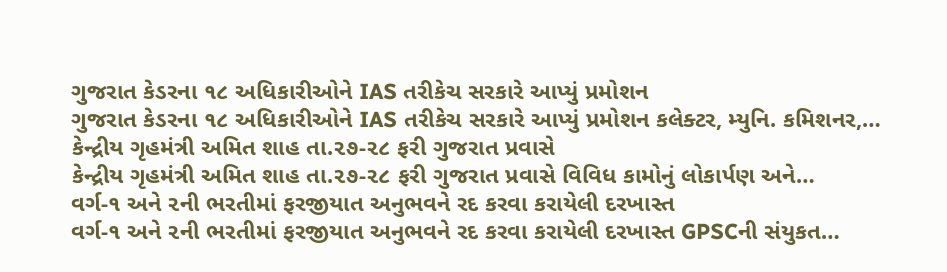ગુજરાત કેડરના ૧૮ અધિકારીઓને IAS તરીકેચ સરકારે આપ્યું પ્રમોશન
ગુજરાત કેડરના ૧૮ અધિકારીઓને IAS તરીકેચ સરકારે આપ્યું પ્રમોશન કલેક્ટર, મ્યુનિ. કમિશનર,…
કેન્દ્રીય ગૃહમંત્રી અમિત શાહ તા.૨૭-૨૮ ફરી ગુજરાત પ્રવાસે
કેન્દ્રીય ગૃહમંત્રી અમિત શાહ તા.૨૭-૨૮ ફરી ગુજરાત પ્રવાસે વિવિધ કામોનું લોકાર્પણ અને…
વર્ગ-૧ અને ૨ની ભરતીમાં ફરજીયાત અનુભવને રદ કરવા કરાયેલી દરખાસ્ત
વર્ગ-૧ અને ૨ની ભરતીમાં ફરજીયાત અનુભવને રદ કરવા કરાયેલી દરખાસ્ત GPSCની સંયુકત…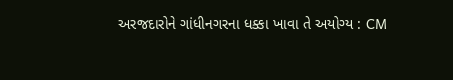અરજદારોને ગાંધીનગરના ધક્કા ખાવા તે અયોગ્ય : CM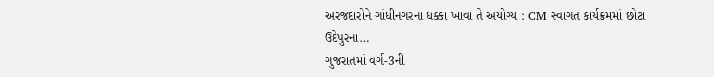અરજદારોને ગાંધીનગરના ધક્કા ખાવા તે અયોગ્ય : CM સ્વાગત કાર્યક્રમમાં છોટા ઉદેપુરના…
ગુજરાતમાં વર્ગ-3ની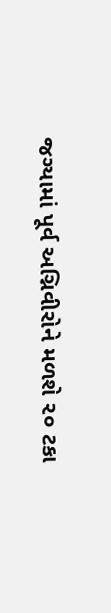જગ્યામાં પૂર્વ અગ્નિવીરોને મળશે ૨૦ ટકા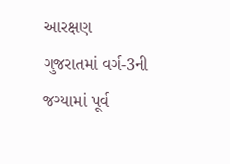આરક્ષણ
ગુજરાતમાં વર્ગ-3ની જગ્યામાં પૂર્વ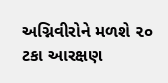અગ્નિવીરોને મળશે ૨૦ ટકા આરક્ષણ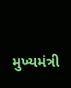મુખ્યમંત્રી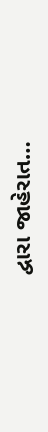દ્વારા જાહેરાત…